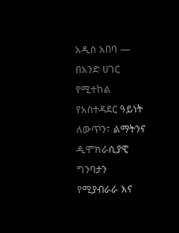አዲስ አበባ —
በአንድ ሀገር የሚተከል የአስተዳደር ዓይነት ለውጥን፣ ልማትንና ዲሞክራሲያዊ ግንባታን የሚያብራራ እና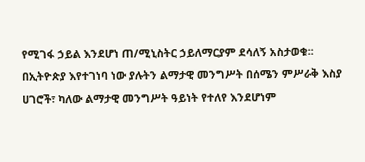የሚገፋ ኃይል እንደሆነ ጠ/ሚኒስትር ኃይለማርያም ደሳለኝ አስታወቁ፡፡
በኢትዮጵያ እየተገነባ ነው ያሉትን ልማታዊ መንግሥት በሰሜን ምሥራቅ እስያ ሀገሮች፣ ካለው ልማታዊ መንግሥት ዓይነት የተለየ እንደሆነም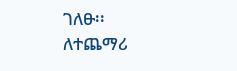ገለፁ፡፡
ለተጨማሪ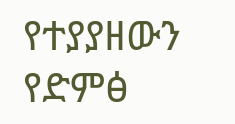የተያያዘውን የድምፅ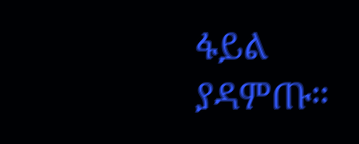ፋይል ያዳምጡ።